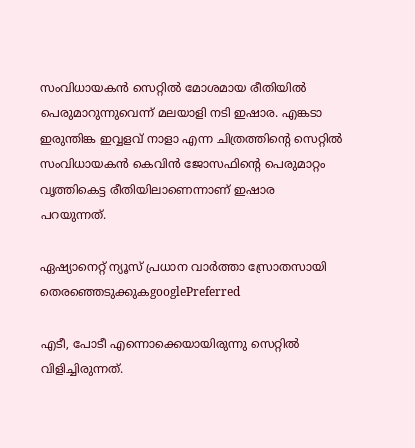സംവിധായകന്‍ സെറ്റില്‍ മോശമായ രീതിയില്‍ പെരുമാറുന്നുവെന്ന് മലയാളി നടി ഇഷാര. എങ്കടാ ഇരുന്തിങ്ക ഇവ്വളവ് നാളാ എന്ന ചിത്രത്തിന്റെ സെറ്റില്‍ സംവിധായകന്‍ കെവിൻ ജോസഫിന്റെ പെരുമാറ്റം വൃത്തികെട്ട രീതിയിലാണെന്നാണ് ഇഷാര പറയുന്നത്.

ഏഷ്യാനെറ്റ് ന്യൂസ് പ്രധാന വാർത്താ സ്രോതസായി തെരഞ്ഞെടുക്കുകgooglePreferred

എടീ, പോടീ എന്നൊക്കെയായിരുന്നു സെറ്റിൽ വിളിച്ചിരുന്നത്.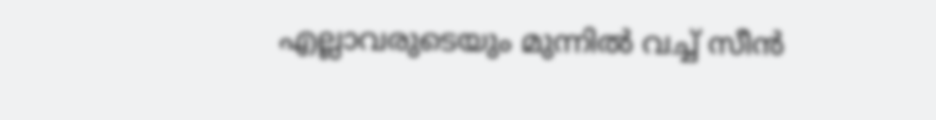എല്ലാവരുടെയും മുന്നിൽ വച്ച് സീൻ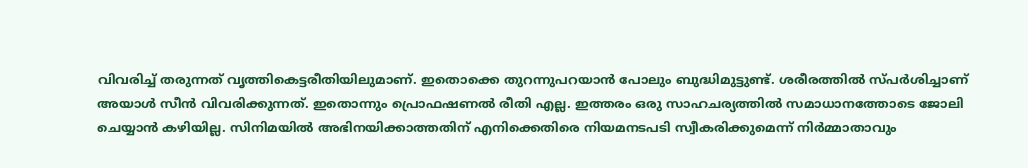വിവരിച്ച് തരുന്നത് വൃത്തികെട്ടരീതിയിലുമാണ്. ഇതൊക്കെ തുറന്നുപറയാന്‍ പോലും ബുദ്ധിമുട്ടുണ്ട്. ശരീരത്തിൽ സ്പർശിച്ചാണ് അയാൾ സീൻ വിവരിക്കുന്നത്. ഇതൊന്നും പ്രൊഫഷണല്‍ രീതി എല്ല. ഇത്തരം ഒരു സാഹചര്യത്തില്‍ സമാധാനത്തോടെ ജോലി ചെയ്യാന്‍ കഴിയില്ല. സിനിമയില്‍ അഭിനയിക്കാത്തതിന് എനിക്കെതിരെ നിയമനടപടി സ്വീകരിക്കുമെന്ന് നിര്‍മ്മാതാവും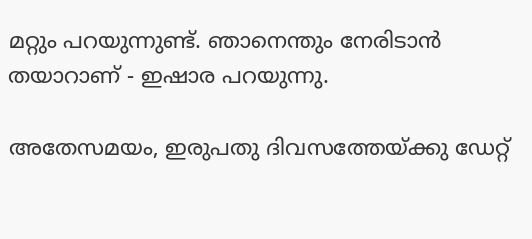മറ്റും പറയുന്നുണ്ട്. ഞാനെന്തും നേരിടാൻ തയാറാണ് - ഇഷാര പറയുന്നു.

അതേസമയം, ഇരുപതു ദിവസത്തേയ്‍‌ക്കു ഡേറ്റ്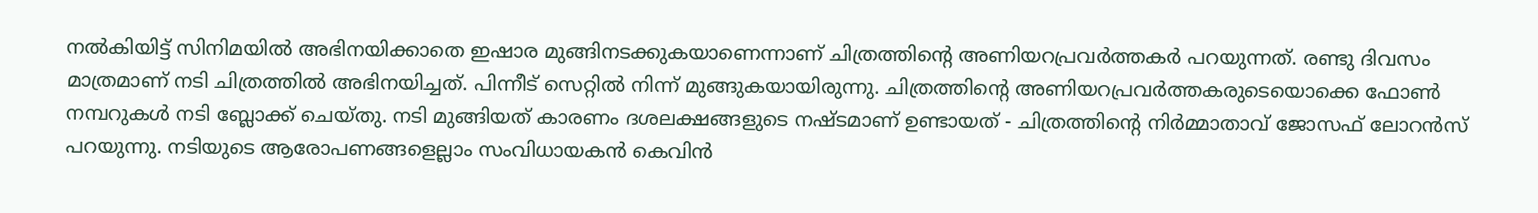നല്‍കിയിട്ട് സിനിമയില്‍ അഭിനയിക്കാതെ ഇഷാര മുങ്ങിനടക്കുകയാണെന്നാണ് ചിത്രത്തിന്റെ അണിയറപ്രവര്‍ത്തകര്‍ പറയുന്നത്. രണ്ടു ദിവസം മാത്രമാണ് നടി ചിത്രത്തില്‍ അഭിനയിച്ചത്. പിന്നീട് സെറ്റില്‍ നിന്ന് മുങ്ങുകയായിരുന്നു. ചിത്രത്തിന്റെ അണിയറപ്രവര്‍ത്തകരുടെയൊക്കെ ഫോണ്‍ നമ്പറുകള്‍ നടി ബ്ലോക്ക് ചെയ്‍തു. നടി മുങ്ങിയത് കാരണം ദശലക്ഷങ്ങളുടെ നഷ്ടമാണ് ഉണ്ടായത് - ചിത്രത്തിന്റെ നിര്‍മ്മാതാവ് ജോസഫ് ലോറൻസ് പറയുന്നു. നടിയുടെ ആരോപണങ്ങളെല്ലാം സംവിധായകന്‍ കെവിന്‍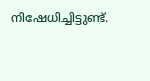നിഷേധിച്ചിട്ടുണ്ട്.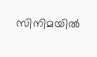സിനിമയില്‍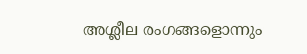അശ്ലീല രംഗങ്ങളൊന്നും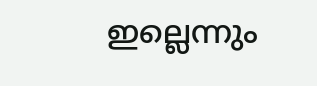ഇല്ലെന്നും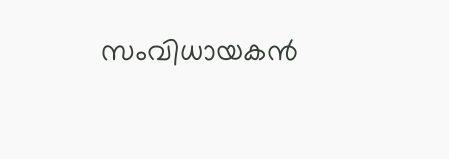സംവിധായകന്‍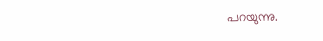പറയുന്നു.